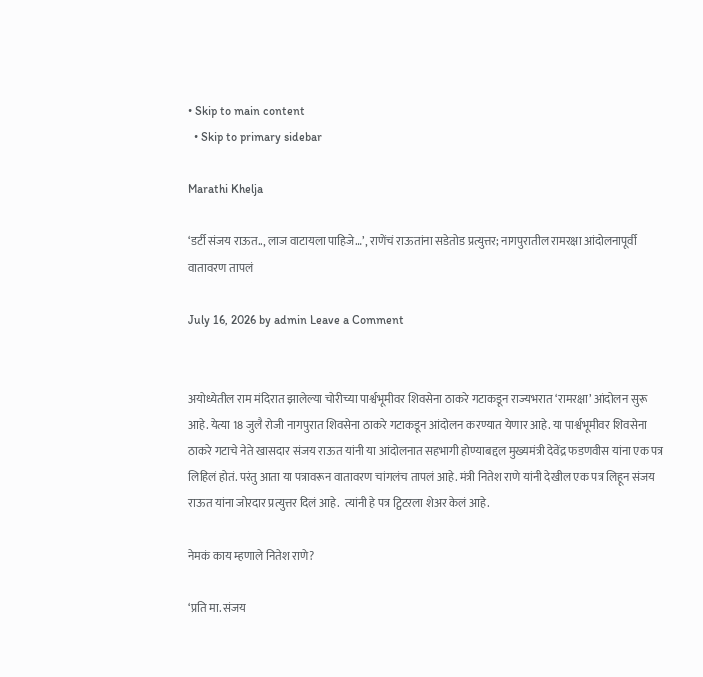• Skip to main content
  • Skip to primary sidebar

Marathi Khelja

‘डर्टी संजय राऊत.., लाज वाटायला पाहिजे…’, राणेंचं राऊतांना सडेतोड प्रत्युत्तर; नागपुरातील रामरक्षा आंदोलनापूर्वी वातावरण तापलं

July 16, 2026 by admin Leave a Comment


अयोध्येतील राम मंदिरात झालेल्या चोरीच्या पार्श्वभूमीवर शिवसेना ठाकरे गटाकडून राज्यभरात ‘रामरक्षा’ आंदोलन सुरू आहे. येत्या 18 जुलै रोजी नागपुरात शिवसेना ठाकरे गटाकडून आंदोलन करण्यात येणार आहे. या पार्श्वभूमीवर शिवसेना ठाकरे गटाचे नेते खासदार संजय राऊत यांनी या आंदोलनात सहभागी होण्याबद्दल मुख्यमंत्री देवेंद्र फडणवीस यांना एक पत्र लिहिलं होतं. परंतु आता या पत्रावरून वातावरण चांगलंच तापलं आहे. मंत्री नितेश राणे यांनी देखील एक पत्र लिहून संजय राऊत यांना जोरदार प्रत्युत्तर दिलं आहे.  त्यांनी हे पत्र ट्विटरला शेअर केलं आहे.

नेमकं काय म्हणाले नितेश राणे?

‘प्रति मा. संजय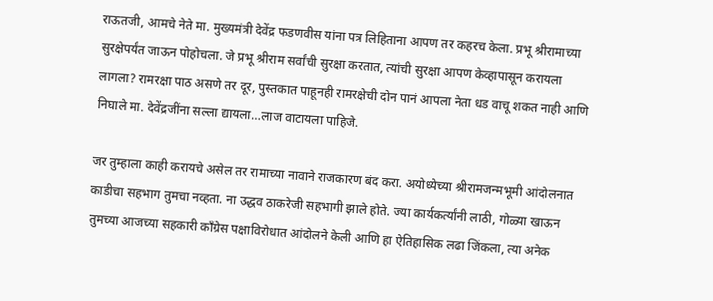राऊतजी, आमचे नेते मा. मुख्यमंत्री देवेंद्र फडणवीस यांना पत्र लिहिताना आपण तर कहरच केला. प्रभू श्रीरामाच्या सुरक्षेपर्यंत जाऊन पोहोचला. जे प्रभू श्रीराम सर्वांची सुरक्षा करतात, त्यांची सुरक्षा आपण केव्हापासून करायला लागला? रामरक्षा पाठ असणे तर दूर, पुस्तकात पाहूनही रामरक्षेची दोन पानं आपला नेता धड वाचू शकत नाही आणि निघाले मा. देवेंद्रजींना सल्ला द्यायला…लाज वाटायला पाहिजे.

जर तुम्हाला काही करायचे असेल तर रामाच्या नावाने राजकारण बंद करा. अयोध्येच्या श्रीरामजन्मभूमी आंदोलनात काडीचा सहभाग तुमचा नव्हता. ना उद्धव ठाकरेजी सहभागी झाले होते. ज्या कार्यकर्त्यांनी लाठी, गोळ्या खाऊन तुमच्या आजच्या सहकारी काँग्रेस पक्षाविरोधात आंदोलने केली आणि हा ऐतिहासिक लढा जिंकला, त्या अनेक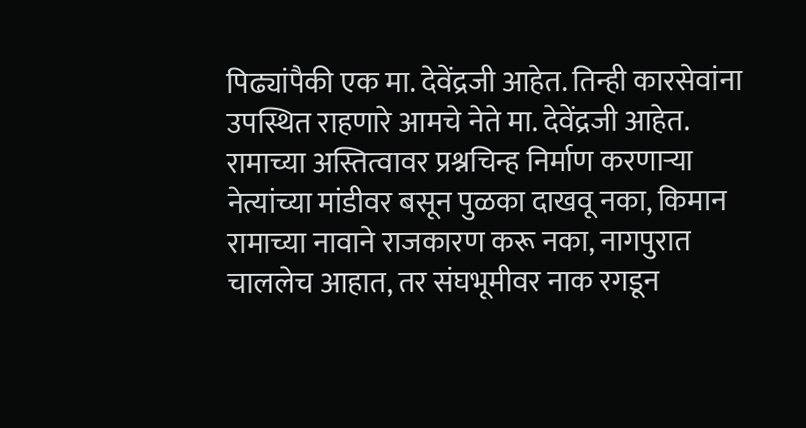पिढ्यांपैकी एक मा. देवेंद्रजी आहेत. तिन्ही कारसेवांना उपस्थित राहणारे आमचे नेते मा. देवेंद्रजी आहेत. रामाच्या अस्तित्वावर प्रश्नचिन्ह निर्माण करणाऱ्या नेत्यांच्या मांडीवर बसून पुळका दाखवू नका, किमान रामाच्या नावाने राजकारण करू नका, नागपुरात चाललेच आहात, तर संघभूमीवर नाक रगडून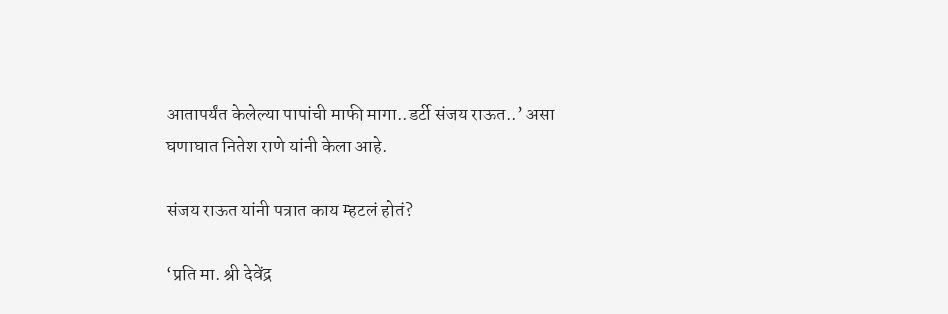आतापर्यंत केलेल्या पापांची माफी मागा..डर्टी संजय राऊत..’ असा घणाघात नितेश राणे यांनी केला आहे.

संजय राऊत यांनी पत्रात काय म्हटलं होतं?

‘प्रति मा. श्री देवेंद्र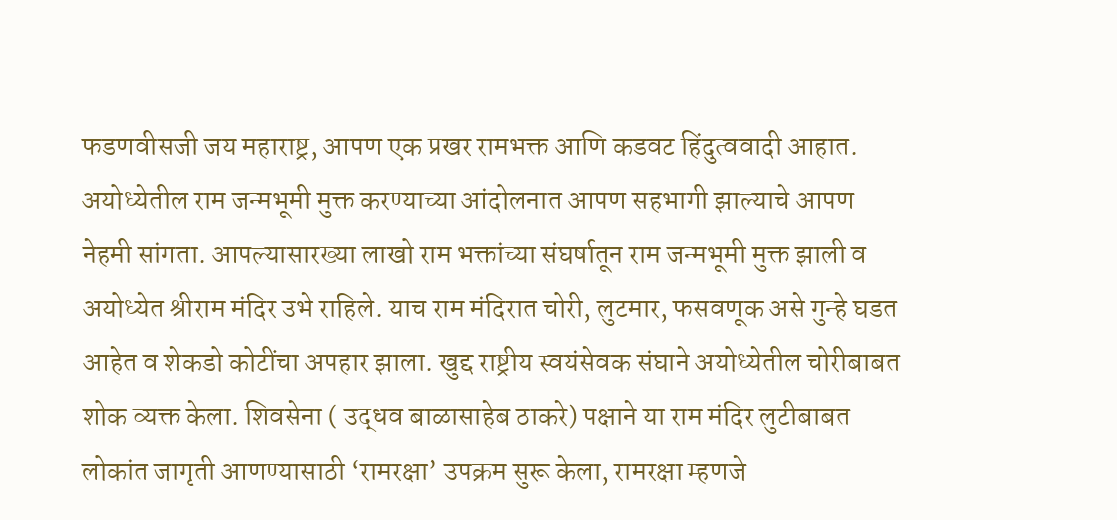फडणवीसजी जय महाराष्ट्र, आपण एक प्रखर रामभक्त आणि कडवट हिंदुत्ववादी आहात. अयोध्येतील राम जन्मभूमी मुक्त करण्याच्या आंदोलनात आपण सहभागी झाल्याचे आपण नेहमी सांगता. आपल्यासारख्या लाखो राम भक्तांच्या संघर्षातून राम जन्मभूमी मुक्त झाली व अयोध्येत श्रीराम मंदिर उभे राहिले. याच राम मंदिरात चोरी, लुटमार, फसवणूक असे गुन्हे घडत आहेत व शेकडो कोटींचा अपहार झाला. खुद्द राष्ट्रीय स्वयंसेवक संघाने अयोध्येतील चोरीबाबत शोक व्यक्त केला. शिवसेना ( उद्धव बाळासाहेब ठाकरे) पक्षाने या राम मंदिर लुटीबाबत लोकांत जागृती आणण्यासाठी ‘रामरक्षा’ उपक्रम सुरू केला, रामरक्षा म्हणजे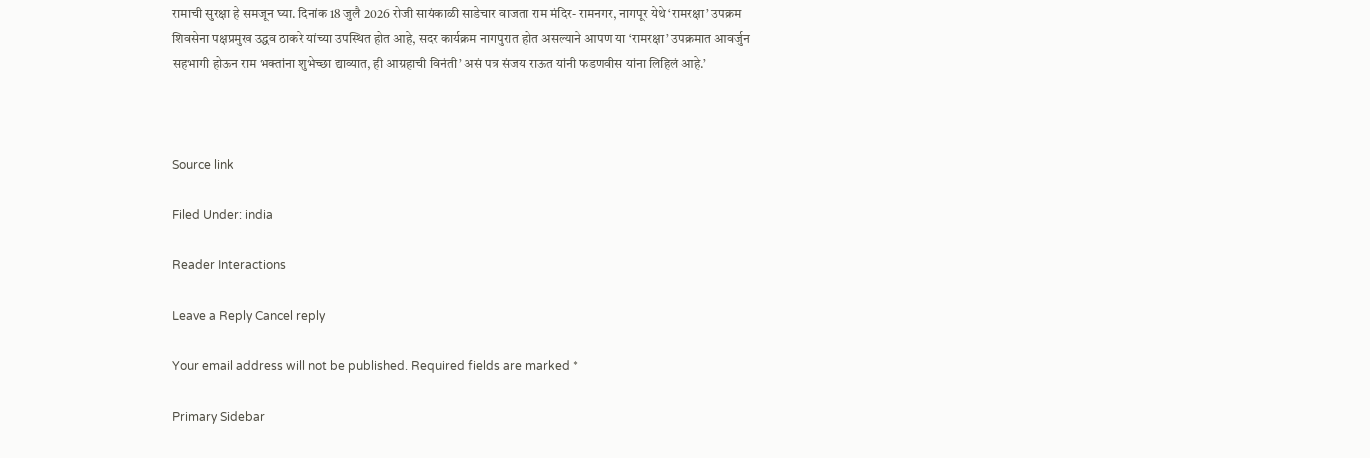रामाची सुरक्षा हे समजून घ्या. दिनांक 18 जुलै 2026 रोजी सायंकाळी साडेचार वाजता राम मंदिर- रामनगर, नागपूर येथे ‘रामरक्षा’ उपक्रम शिवसेना पक्षप्रमुख उद्धव ठाकरे यांच्या उपस्थित होत आहे, सदर कार्यक्रम नागपुरात होत असल्याने आपण या ‘रामरक्षा’ उपक्रमात आवर्जुन सहभागी होऊन राम भक्तांना शुभेच्छा द्याव्यात, ही आग्रहाची विनंती’ असं पत्र संजय राऊत यांनी फडणवीस यांना लिहिलं आहे.’



Source link

Filed Under: india

Reader Interactions

Leave a Reply Cancel reply

Your email address will not be published. Required fields are marked *

Primary Sidebar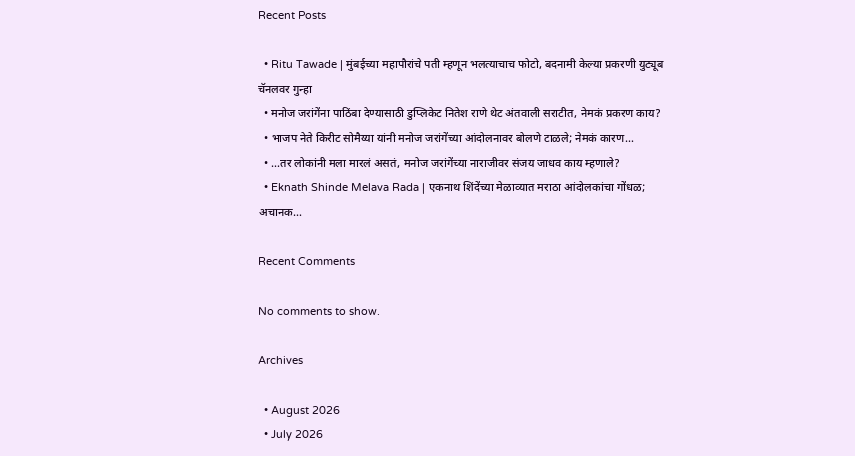Recent Posts

  • Ritu Tawade | मुंबईच्या महापौरांचे पती म्हणून भलत्याचाच फोटो, बदनामी केल्या प्रकरणी युट्यूब चॅनलवर गुन्हा
  • मनोज जरांगेंना पाठिंबा देण्यासाठी डुप्लिकेट नितेश राणे थेट अंतवाली सराटीत, नेमकं प्रकरण काय?
  • भाजप नेते किरीट सोमैय्या यांनी मनोज जरांगेंच्या आंदोलनावर बोलणे टाळले; नेमकं कारण…
  • …तर लोकांनी मला मारलं असतं, मनोज जरांगेंच्या नाराजीवर संजय जाधव काय म्हणाले?
  • Eknath Shinde Melava Rada | एकनाथ शिंदेंच्या मेळाव्यात मराठा आंदोलकांचा गोंधळ; अचानक…

Recent Comments

No comments to show.

Archives

  • August 2026
  • July 2026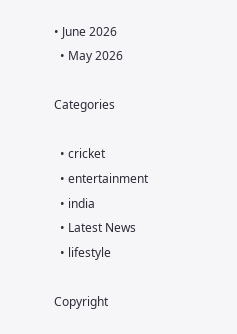• June 2026
  • May 2026

Categories

  • cricket
  • entertainment
  • india
  • Latest News
  • lifestyle

Copyright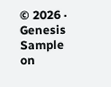© 2026 · Genesis Sample on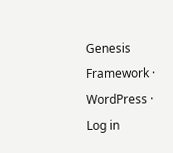Genesis Framework · WordPress · Log in